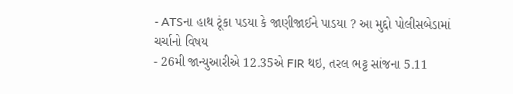- ATSના હાથ ટૂંકા પડયા કે જાણીજાઈને પાડયા ? આ મુદ્દો પોલીસબેડામાં ચર્ચાનો વિષય
- 26મી જાન્યુઆરીએ 12.35એ FIR થઇ, તરલ ભટ્ટ સાંજના 5.11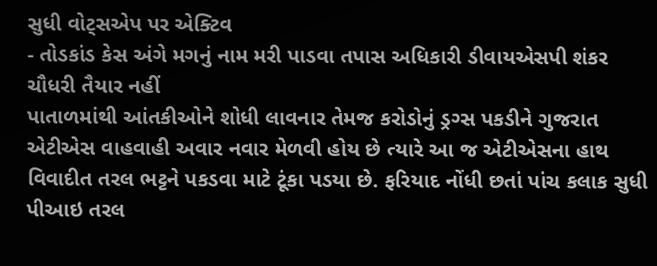સુધી વોટ્સએપ પર એક્ટિવ
- તોડકાંડ કેસ અંગે મગનું નામ મરી પાડવા તપાસ અધિકારી ડીવાયએસપી શંકર ચૌધરી તૈયાર નહીં
પાતાળમાંથી આંતકીઓને શોધી લાવનાર તેમજ કરોડોનું ડ્રગ્સ પકડીને ગુજરાત એટીએસ વાહવાહી અવાર નવાર મેળવી હોય છે ત્યારે આ જ એટીએસના હાથ વિવાદીત તરલ ભટ્ટને પકડવા માટે ટૂંકા પડયા છે. ફરિયાદ નોંધી છતાં પાંચ કલાક સુધી પીઆઇ તરલ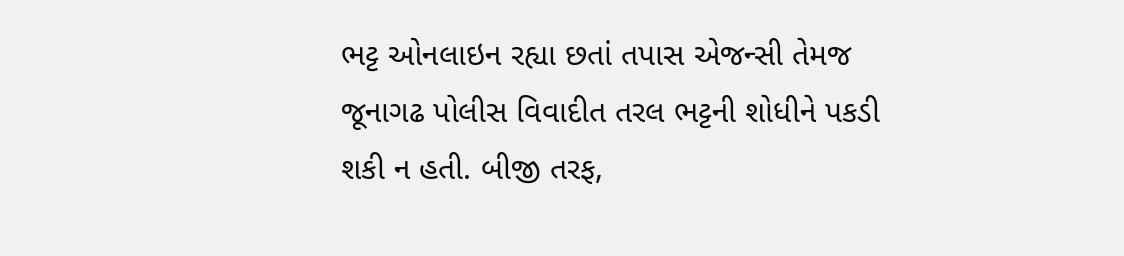ભટ્ટ ઓનલાઇન રહ્યા છતાં તપાસ એજન્સી તેમજ જૂનાગઢ પોલીસ વિવાદીત તરલ ભટ્ટની શોધીને પકડી શકી ન હતી. બીજી તરફ,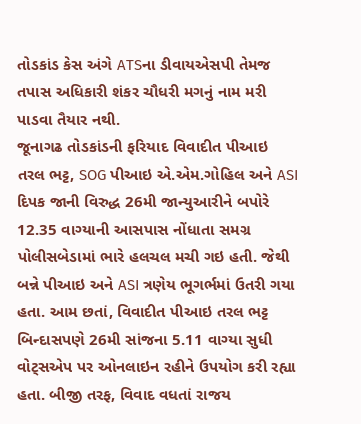તોડકાંડ કેસ અંગે ATSના ડીવાયએસપી તેમજ તપાસ અધિકારી શંકર ચૌધરી મગનું નામ મરી પાડવા તૈયાર નથી.
જૂનાગઢ તોડકાંડની ફરિયાદ વિવાદીત પીઆઇ તરલ ભટ્ટ, SOG પીઆઇ એ.એમ.ગોહિલ અને ASI દિપક જાની વિરુદ્ધ 26મી જાન્યુઆરીને બપોરે 12.35 વાગ્યાની આસપાસ નોંધાતા સમગ્ર પોલીસબેડામાં ભારે હલચલ મચી ગઇ હતી. જેથી બન્ને પીઆઇ અને ASI ત્રણેય ભૂગર્ભમાં ઉતરી ગયા હતા. આમ છતાં, વિવાદીત પીઆઇ તરલ ભટ્ટ બિન્દાસપણે 26મી સાંજના 5.11 વાગ્યા સુધી વોટ્સએપ પર ઓનલાઇન રહીને ઉપયોગ કરી રહ્યા હતા. બીજી તરફ, વિવાદ વધતાં રાજય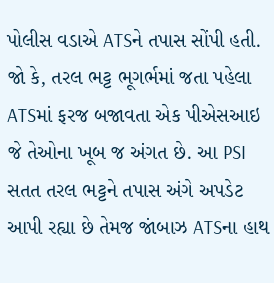પોલીસ વડાએ ATSને તપાસ સોંપી હતી. જો કે, તરલ ભટ્ટ ભૂગર્ભમાં જતા પહેલા ATSમાં ફરજ બજાવતા એક પીએસઆઇ જે તેઓના ખૂબ જ અંગત છે. આ PSI સતત તરલ ભટ્ટને તપાસ અંગે અપડેટ આપી રહ્યા છે તેમજ જાંબાઝ ATSના હાથ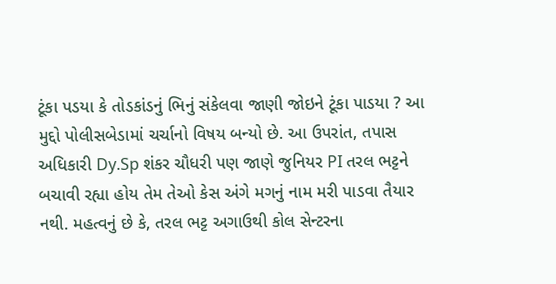ટૂંકા પડયા કે તોડકાંડનું ભિનું સંકેલવા જાણી જોઇને ટૂંકા પાડયા ? આ મુદ્દો પોલીસબેડામાં ચર્ચાનો વિષય બન્યો છે. આ ઉપરાંત, તપાસ અધિકારી Dy.Sp શંકર ચૌધરી પણ જાણે જુનિયર PI તરલ ભટ્ટને બચાવી રહ્યા હોય તેમ તેઓ કેસ અંગે મગનું નામ મરી પાડવા તૈયાર નથી. મહત્વનું છે કે, તરલ ભટ્ટ અગાઉથી કોલ સેન્ટરના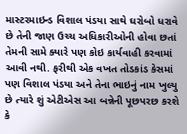માસ્ટરમાઇન્ડ વિશાલ પંડયા સાથે ઘરોબો ધરાવે છે તેની જાણ ઉચ્ચ અધિકારીઓની હોવા છતાં તેમની સામે ક્યારે પણ કોઇ કાર્યવાહી કરવામાં આવી નથી. ફરીથી એક વખત તોડકાંડ કેસમાં પણ વિશાલ પંડયા અને તેના ભાઇનું નામ ખુલ્યુ છે ત્યારે શું એટીએસ આ બન્નેની પૂછપરછ કરશે કે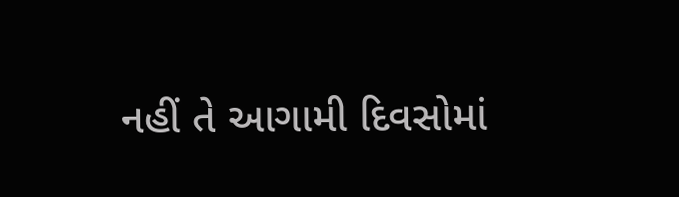નહીં તે આગામી દિવસોમાં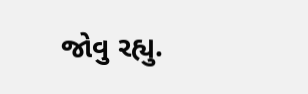જોવુ રહ્યુ.